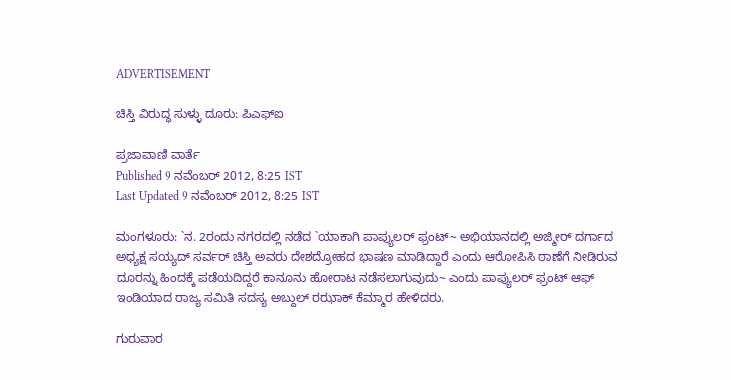ADVERTISEMENT

ಚಿಸ್ತಿ ವಿರುದ್ಧ ಸುಳ್ಳು ದೂರು: ಪಿಎಫ್‌ಐ

ಪ್ರಜಾವಾಣಿ ವಾರ್ತೆ
Published 9 ನವೆಂಬರ್ 2012, 8:25 IST
Last Updated 9 ನವೆಂಬರ್ 2012, 8:25 IST

ಮಂಗಳೂರು: `ನ. 2ರಂದು ನಗರದಲ್ಲಿ ನಡೆದ `ಯಾಕಾಗಿ ಪಾಪ್ಯುಲರ್ ಫ್ರಂಟ್~ ಅಭಿಯಾನದಲ್ಲಿ ಅಜ್ಮೀರ್ ದರ್ಗಾದ ಅಧ್ಯಕ್ಷ ಸಯ್ಯದ್ ಸರ್ವರ್ ಚಿಸ್ತಿ ಅವರು ದೇಶದ್ರೋಹದ ಭಾಷಣ ಮಾಡಿದ್ದಾರೆ ಎಂದು ಆರೋಪಿಸಿ ಠಾಣೆಗೆ ನೀಡಿರುವ ದೂರನ್ನು ಹಿಂದಕ್ಕೆ ಪಡೆಯದಿದ್ದರೆ ಕಾನೂನು ಹೋರಾಟ ನಡೆಸಲಾಗುವುದು~ ಎಂದು ಪಾಪ್ಯುಲರ್ ಫ್ರಂಟ್ ಆಫ್ ಇಂಡಿಯಾದ ರಾಜ್ಯ ಸಮಿತಿ ಸದಸ್ಯ ಅಬ್ದುಲ್ ರಝಾಕ್ ಕೆಮ್ಮಾರ ಹೇಳಿದರು.

ಗುರುವಾರ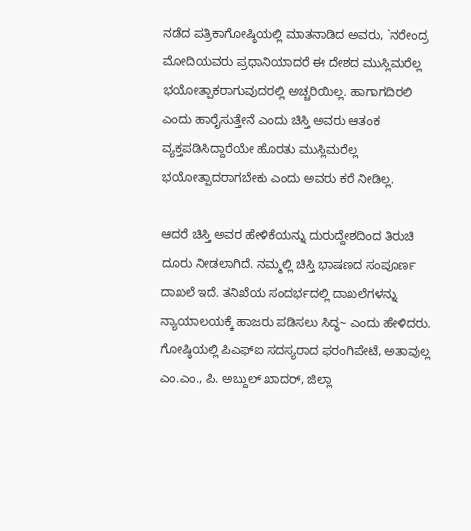ನಡೆದ ಪತ್ರಿಕಾಗೋಷ್ಠಿಯಲ್ಲಿ ಮಾತನಾಡಿದ ಅವರು, `ನರೇಂದ್ರ ಮೋದಿಯವರು ಪ್ರಧಾನಿಯಾದರೆ ಈ ದೇಶದ ಮುಸ್ಲಿಮರೆಲ್ಲ ಭಯೋತ್ಪಾಕರಾಗುವುದರಲ್ಲಿ ಅಚ್ಚರಿಯಿಲ್ಲ. ಹಾಗಾಗದಿರಲಿ ಎಂದು ಹಾರೈಸುತ್ತೇನೆ ಎಂದು ಚಿಸ್ತಿ ಅವರು ಆತಂಕ ವ್ಯಕ್ತಪಡಿಸಿದ್ದಾರೆಯೇ ಹೊರತು ಮುಸ್ಲಿಮರೆಲ್ಲ ಭಯೋತ್ಪಾದರಾಗಬೇಕು ಎಂದು ಅವರು ಕರೆ ನೀಡಿಲ್ಲ.

ಆದರೆ ಚಿಸ್ತಿ ಅವರ ಹೇಳಿಕೆಯನ್ನು ದುರುದ್ದೇಶದಿಂದ ತಿರುಚಿ ದೂರು ನೀಡಲಾಗಿದೆ. ನಮ್ಮಲ್ಲಿ ಚಿಸ್ತಿ ಭಾಷಣದ ಸಂಪೂರ್ಣ ದಾಖಲೆ ಇದೆ. ತನಿಖೆಯ ಸಂದರ್ಭದಲ್ಲಿ ದಾಖಲೆಗಳನ್ನು ನ್ಯಾಯಾಲಯಕ್ಕೆ ಹಾಜರು ಪಡಿಸಲು ಸಿದ್ಧ~ ಎಂದು ಹೇಳಿದರು. ಗೋಷ್ಠಿಯಲ್ಲಿ ಪಿಎಫ್‌ಐ ಸದಸ್ಯರಾದ ಫರಂಗಿಪೇಟೆ, ಅತಾವುಲ್ಲ ಎಂ.ಎಂ., ಪಿ. ಅಬ್ದುಲ್ ಖಾದರ್, ಜಿಲ್ಲಾ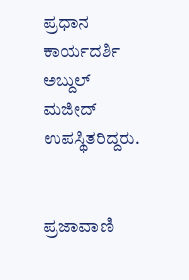ಪ್ರಧಾನ ಕಾರ್ಯದರ್ಶಿ ಅಬ್ದುಲ್ ಮಜೀದ್ ಉಪಸ್ಥಿತರಿದ್ದರು.


ಪ್ರಜಾವಾಣಿ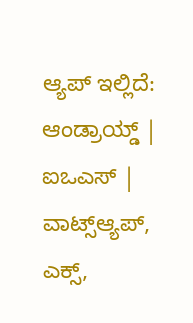ಆ್ಯಪ್ ಇಲ್ಲಿದೆ: ಆಂಡ್ರಾಯ್ಡ್ | ಐಒಎಸ್ | ವಾಟ್ಸ್ಆ್ಯಪ್, ಎಕ್ಸ್,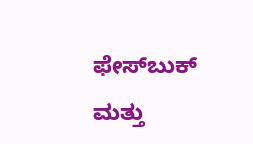ಫೇಸ್‌ಬುಕ್ ಮತ್ತು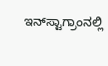ಇನ್‌ಸ್ಟಾಗ್ರಾಂನಲ್ಲಿ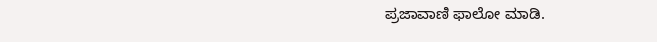ಪ್ರಜಾವಾಣಿ ಫಾಲೋ ಮಾಡಿ.